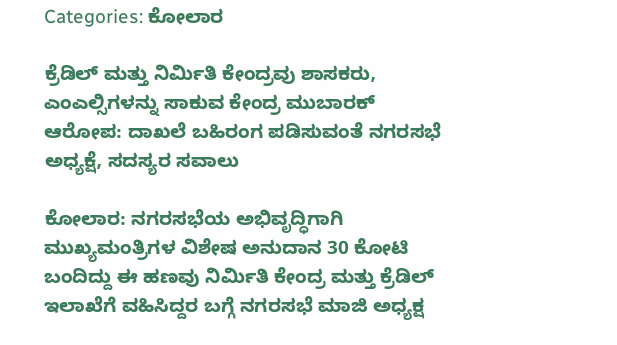Categories: ಕೋಲಾರ

ಕ್ರೆಡಿಲ್ ಮತ್ತು ನಿರ್ಮಿತಿ ಕೇಂದ್ರವು ಶಾಸಕರು, ಎಂಎಲ್ಸಿಗಳನ್ನು ಸಾಕುವ ಕೇಂದ್ರ ಮುಬಾರಕ್ ಆರೋಪ: ದಾಖಲೆ ಬಹಿರಂಗ ಪಡಿಸುವಂತೆ ನಗರಸಭೆ ಅಧ್ಯಕ್ಷೆ, ಸದಸ್ಯರ ಸವಾಲು

ಕೋಲಾರ: ನಗರಸಭೆಯ ಅಭಿವೃದ್ಧಿಗಾಗಿ ಮುಖ್ಯಮಂತ್ರಿಗಳ ವಿಶೇಷ ಅನುದಾನ 30 ಕೋಟಿ ಬಂದಿದ್ದು ಈ ಹಣವು ನಿರ್ಮಿತಿ ಕೇಂದ್ರ ಮತ್ತು ಕ್ರೆಡಿಲ್ ಇಲಾಖೆಗೆ ವಹಿಸಿದ್ದರ ಬಗ್ಗೆ ನಗರಸಭೆ ಮಾಜಿ ಅಧ್ಯಕ್ಷ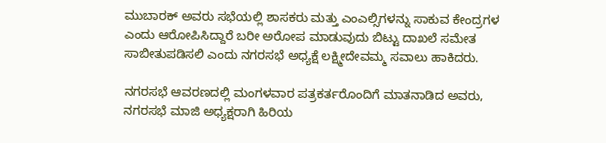ಮುಬಾರಕ್ ಅವರು ಸಭೆಯಲ್ಲಿ ಶಾಸಕರು ಮತ್ತು ಎಂಎಲ್ಸಿಗಳನ್ನು ಸಾಕುವ ಕೇಂದ್ರಗಳ ಎಂದು ಆರೋಪಿಸಿದ್ದಾರೆ ಬರೀ ಅರೋಪ ಮಾಡುವುದು ಬಿಟ್ಟು ದಾಖಲೆ ಸಮೇತ ಸಾಬೀತುಪಡಿಸಲಿ ಎಂದು ನಗರಸಭೆ ಅಧ್ಯಕ್ಷೆ ಲಕ್ಷ್ಮೀದೇವಮ್ಮ ಸವಾಲು ಹಾಕಿದರು.

ನಗರಸಭೆ ಆವರಣದಲ್ಲಿ ಮಂಗಳವಾರ ಪತ್ರಕರ್ತರೊಂದಿಗೆ ಮಾತನಾಡಿದ ಅವರು, ನಗರಸಭೆ ಮಾಜಿ ಅಧ್ಯಕ್ಷರಾಗಿ ಹಿರಿಯ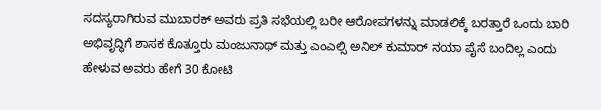ಸದಸ್ಯರಾಗಿರುವ ಮುಬಾರಕ್ ಅವರು ಪ್ರತಿ ಸಭೆಯಲ್ಲಿ ಬರೀ ಆರೋಪಗಳನ್ನು ಮಾಡಲಿಕ್ಕೆ ಬರತ್ತಾರೆ ಒಂದು ಬಾರಿ ಅಭಿವೃದ್ಧಿಗೆ ಶಾಸಕ ಕೊತ್ತೂರು ಮಂಜುನಾಥ್ ಮತ್ತು ಎಂಎಲ್ಸಿ ಅನಿಲ್ ಕುಮಾರ್ ನಯಾ ಪೈಸೆ ಬಂದಿಲ್ಲ ಎಂದು ಹೇಳುವ ಅವರು ಹೇಗೆ 30 ಕೋಟಿ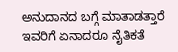ಅನುದಾನದ ಬಗ್ಗೆ ಮಾತಾಡತ್ತಾರೆ ಇವರಿಗೆ ಏನಾದರೂ ನೈತಿಕತೆ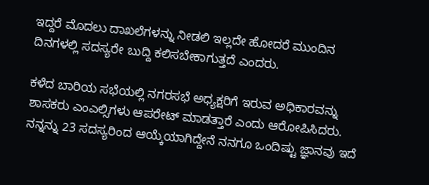ಇದ್ದರೆ ಮೊದಲು ದಾಖಲೆಗಳನ್ನು ನೀಡಲಿ ಇಲ್ಲದೇ ಹೋದರೆ ಮುಂದಿನ ದಿನಗಳಲ್ಲಿ ಸದಸ್ಯರೇ ಬುದ್ದಿ ಕಲಿಸಬೇಕಾಗುತ್ತದೆ ಎಂದರು.

ಕಳೆದ ಬಾರಿಯ ಸಭೆಯಲ್ಲಿ ನಗರಸಭೆ ಅಧ್ಯಕ್ಷರಿಗೆ ಇರುವ ಅಧಿಕಾರವನ್ನು ಶಾಸಕರು ಎಂಎಲ್ಸಿಗಳು ಆಪರೇಟ್ ಮಾಡತ್ತಾರೆ ಎಂದು ಆರೋಪಿಸಿದರು. ನನ್ನನ್ನು 23 ಸದಸ್ಯರಿಂದ ಆಯ್ಕೆಯಾಗಿದ್ದೇನೆ ನನಗೂ ಒಂದಿಷ್ಟು ಜ್ಞಾನವು ಇದೆ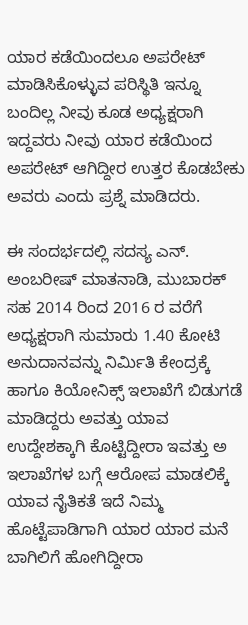ಯಾರ ಕಡೆಯಿಂದಲೂ ಅಪರೇಟ್ ಮಾಡಿಸಿಕೊಳ್ಳುವ ಪರಿಸ್ಥಿತಿ ಇನ್ನೂ ಬಂದಿಲ್ಲ ನೀವು ಕೂಡ ಅಧ್ಯಕ್ಷರಾಗಿ ಇದ್ದವರು ನೀವು ಯಾರ ಕಡೆಯಿಂದ ಅಪರೇಟ್ ಆಗಿದ್ದೀರ ಉತ್ತರ ಕೊಡಬೇಕು ಅವರು ಎಂದು ಪ್ರಶ್ನೆ ಮಾಡಿದರು.

ಈ ಸಂದರ್ಭದಲ್ಲಿ ಸದಸ್ಯ ಎನ್. ಅಂಬರೀಷ್ ಮಾತನಾಡಿ, ಮುಬಾರಕ್ ಸಹ 2014 ರಿಂದ 2016 ರ ವರೆಗೆ ಅಧ್ಯಕ್ಷರಾಗಿ ಸುಮಾರು 1.40 ಕೋಟಿ ಅನುದಾನವನ್ನು ನಿರ್ಮಿತಿ ಕೇಂದ್ರಕ್ಕೆ ಹಾಗೂ ಕಿಯೋನಿಕ್ಸ್ ಇಲಾಖೆಗೆ ಬಿಡುಗಡೆ ಮಾಡಿದ್ದರು ಅವತ್ತು ಯಾವ ಉದ್ದೇಶಕ್ಕಾಗಿ ಕೊಟ್ಟಿದ್ದೀರಾ ಇವತ್ತು ಅ ಇಲಾಖೆಗಳ ಬಗ್ಗೆ ಆರೋಪ ಮಾಡಲಿಕ್ಕೆ ಯಾವ ನೈತಿಕತೆ ಇದೆ ನಿಮ್ಮ ಹೊಟ್ಟೆಪಾಡಿಗಾಗಿ ಯಾರ ಯಾರ ಮನೆ ಬಾಗಿಲಿಗೆ ಹೋಗಿದ್ದೀರಾ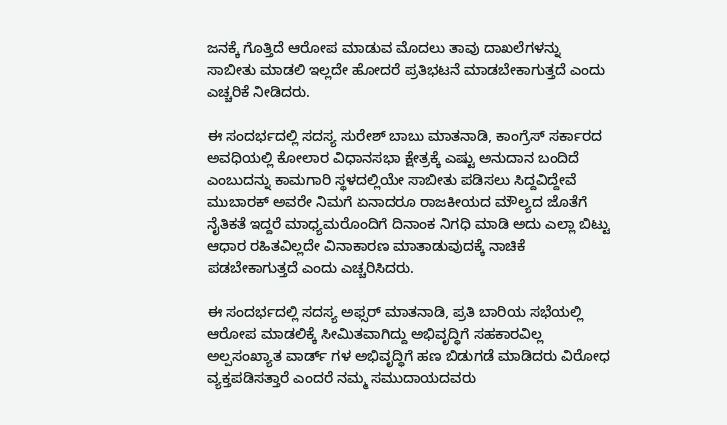ಜನಕ್ಕೆ ಗೊತ್ತಿದೆ ಆರೋಪ ಮಾಡುವ ಮೊದಲು ತಾವು ದಾಖಲೆಗಳನ್ನು ಸಾಬೀತು ಮಾಡಲಿ ಇಲ್ಲದೇ ಹೋದರೆ ಪ್ರತಿಭಟನೆ ಮಾಡಬೇಕಾಗುತ್ತದೆ ಎಂದು ಎಚ್ಚರಿಕೆ ನೀಡಿದರು.

ಈ ಸಂದರ್ಭದಲ್ಲಿ ಸದಸ್ಯ ಸುರೇಶ್ ಬಾಬು ಮಾತನಾಡಿ, ಕಾಂಗ್ರೆಸ್ ಸರ್ಕಾರದ ಅವಧಿಯಲ್ಲಿ ಕೋಲಾರ ವಿಧಾನಸಭಾ ಕ್ಷೇತ್ರಕ್ಕೆ ಎಷ್ಟು ಅನುದಾನ ಬಂದಿದೆ ಎಂಬುದನ್ನು ಕಾಮಗಾರಿ ಸ್ಥಳದಲ್ಲಿಯೇ ಸಾಬೀತು ಪಡಿಸಲು ಸಿದ್ದವಿದ್ದೇವೆ ಮುಬಾರಕ್ ಅವರೇ ನಿಮಗೆ ಏನಾದರೂ ರಾಜಕೀಯದ ಮೌಲ್ಯದ ಜೊತೆಗೆ ನೈತಿಕತೆ ಇದ್ದರೆ ಮಾಧ್ಯಮರೊಂದಿಗೆ ದಿನಾಂಕ ನಿಗಧಿ ಮಾಡಿ ಅದು ಎಲ್ಲಾ ಬಿಟ್ಟು ಆಧಾರ ರಹಿತವಿಲ್ಲದೇ ವಿನಾಕಾರಣ ಮಾತಾಡುವುದಕ್ಕೆ ನಾಚಿಕೆ ಪಡಬೇಕಾಗುತ್ತದೆ ಎಂದು ಎಚ್ಚರಿಸಿದರು.

ಈ ಸಂದರ್ಭದಲ್ಲಿ ಸದಸ್ಯ ಅಫ್ಸರ್ ಮಾತನಾಡಿ, ಪ್ರತಿ ಬಾರಿಯ ಸಭೆಯಲ್ಲಿ ಆರೋಪ ಮಾಡಲಿಕ್ಕೆ ಸೀಮಿತವಾಗಿದ್ದು ಅಭಿವೃದ್ಧಿಗೆ ಸಹಕಾರವಿಲ್ಲ ಅಲ್ಪಸಂಖ್ಯಾತ ವಾರ್ಡ್ ಗಳ ಅಭಿವೃದ್ಧಿಗೆ ಹಣ ಬಿಡುಗಡೆ ಮಾಡಿದರು ವಿರೋಧ ವ್ಯಕ್ತಪಡಿಸತ್ತಾರೆ ಎಂದರೆ ನಮ್ಮ ಸಮುದಾಯದವರು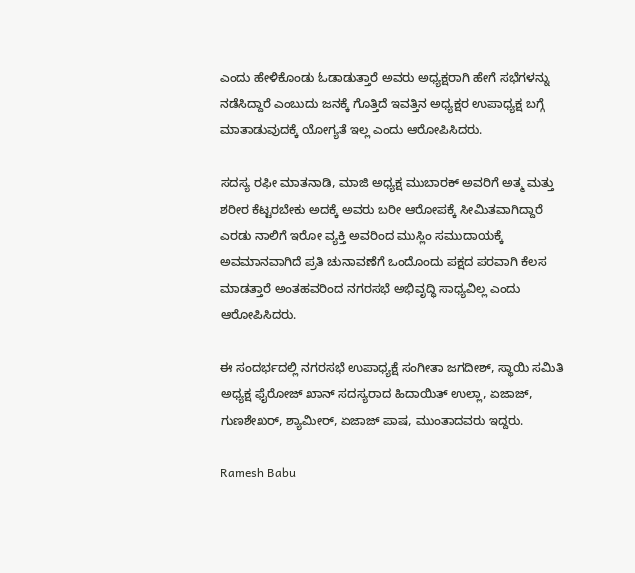ಎಂದು ಹೇಳಿಕೊಂಡು ಓಡಾಡುತ್ತಾರೆ ಅವರು ಅಧ್ಯಕ್ಷರಾಗಿ ಹೇಗೆ ಸಭೆಗಳನ್ನು ನಡೆಸಿದ್ದಾರೆ ಎಂಬುದು ಜನಕ್ಕೆ ಗೊತ್ತಿದೆ ಇವತ್ತಿನ ಅಧ್ಯಕ್ಷರ ಉಪಾಧ್ಯಕ್ಷ ಬಗ್ಗೆ ಮಾತಾಡುವುದಕ್ಕೆ ಯೋಗ್ಯತೆ ಇಲ್ಲ ಎಂದು ಆರೋಪಿಸಿದರು.

ಸದಸ್ಯ ರಫೀ ಮಾತನಾಡಿ, ಮಾಜಿ ಅಧ್ಯಕ್ಷ ಮುಬಾರಕ್ ಅವರಿಗೆ ಅತ್ಮ ಮತ್ತು ಶರೀರ ಕೆಟ್ಟರಬೇಕು ಅದಕ್ಕೆ ಅವರು ಬರೀ ಆರೋಪಕ್ಕೆ ಸೀಮಿತವಾಗಿದ್ದಾರೆ ಎರಡು ನಾಲಿಗೆ ಇರೋ ವ್ಯಕ್ತಿ ಅವರಿಂದ ಮುಸ್ಲಿಂ ಸಮುದಾಯಕ್ಕೆ ಅವಮಾನವಾಗಿದೆ ಪ್ರತಿ ಚುನಾವಣೆಗೆ ಒಂದೊಂದು ಪಕ್ಷದ ಪರವಾಗಿ ಕೆಲಸ ಮಾಡತ್ತಾರೆ ಅಂತಹವರಿಂದ ನಗರಸಭೆ ಅಭಿವೃದ್ಧಿ ಸಾಧ್ಯವಿಲ್ಲ ಎಂದು ಆರೋಪಿಸಿದರು.

ಈ ಸಂದರ್ಭದಲ್ಲಿ ನಗರಸಭೆ ಉಪಾಧ್ಯಕ್ಷೆ ಸಂಗೀತಾ ಜಗದೀಶ್, ಸ್ಥಾಯಿ ಸಮಿತಿ ಅಧ್ಯಕ್ಷ ಫೈರೋಜ್ ಖಾನ್ ಸದಸ್ಯರಾದ ಹಿದಾಯಿತ್ ಉಲ್ಲಾ, ಏಜಾಜ್, ಗುಣಶೇಖರ್, ಶ್ಯಾಮೀರ್, ಏಜಾಜ್ ಪಾಷ, ಮುಂತಾದವರು ಇದ್ದರು.

Ramesh Babu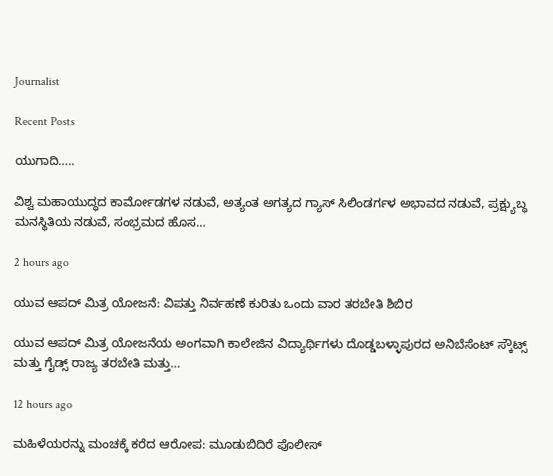Journalist

Recent Posts

ಯುಗಾದಿ…..

ವಿಶ್ವ ಮಹಾಯುದ್ಧದ ಕಾರ್ಮೋಡಗಳ ನಡುವೆ, ಅತ್ಯಂತ ಅಗತ್ಯದ ಗ್ಯಾಸ್ ಸಿಲಿಂಡರ್ಗಳ ಅಭಾವದ ನಡುವೆ, ಪ್ರಕ್ಷ್ಯುಬ್ಧ ಮನಸ್ಥಿತಿಯ ನಡುವೆ, ಸಂಭ್ರಮದ ಹೊಸ…

2 hours ago

ಯುವ ಆಪದ್ ಮಿತ್ರ ಯೋಜನೆ: ವಿಪತ್ತು ನಿರ್ವಹಣೆ ಕುರಿತು ಒಂದು ವಾರ ತರಬೇತಿ ಶಿಬಿರ

ಯುವ ಆಪದ್ ಮಿತ್ರ ಯೋಜನೆಯ ಅಂಗವಾಗಿ ಕಾಲೇಜಿನ ವಿದ್ಯಾರ್ಥಿಗಳು ದೊಡ್ಡಬಳ್ಳಾಪುರದ ಅನಿಬೆಸೆಂಟ್ ಸ್ಕೌಟ್ಸ್ ಮತ್ತು ಗೈಡ್ಸ್ ರಾಜ್ಯ ತರಬೇತಿ ಮತ್ತು…

12 hours ago

ಮಹಿಳೆಯರನ್ನು ಮಂಚಕ್ಕೆ ಕರೆದ ಆರೋಪ: ಮೂಡುಬಿದಿರೆ ಪೊಲೀಸ್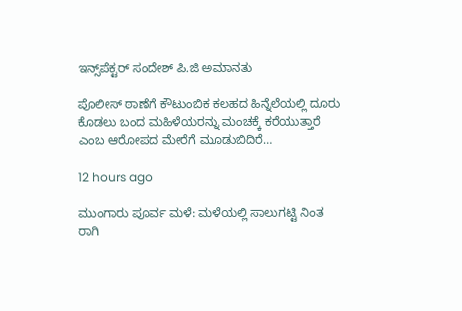ಇನ್ಸ್‌ಪೆಕ್ಟರ್ ಸಂದೇಶ್ ಪಿ.ಜಿ ಅಮಾನತು

ಪೊಲೀಸ್ ಠಾಣೆಗೆ ಕೌಟುಂಬಿಕ ಕಲಹದ ಹಿನ್ನೆಲೆಯಲ್ಲಿ ದೂರು ಕೊಡಲು ಬಂದ ಮಹಿಳೆಯರನ್ನು ಮಂಚಕ್ಕೆ ಕರೆಯುತ್ತಾರೆ ಎಂಬ ಆರೋಪದ ಮೇರೆಗೆ ಮೂಡುಬಿದಿರೆ…

12 hours ago

ಮುಂಗಾರು ಪೂರ್ವ ಮಳೆ: ಮಳೆಯಲ್ಲಿ ಸಾಲುಗಟ್ಟಿ ನಿಂತ ರಾಗಿ‌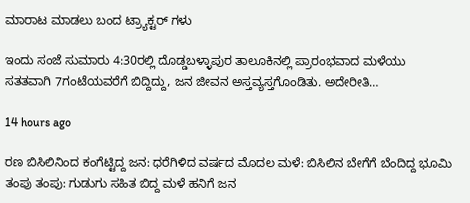ಮಾರಾಟ ಮಾಡಲು ಬಂದ ಟ್ರ್ಯಾಕ್ಟರ್ ಗಳು

ಇಂದು ಸಂಜೆ ಸುಮಾರು 4:30ರಲ್ಲಿ ದೊಡ್ಡಬಳ್ಳಾಪುರ ತಾಲೂಕಿನಲ್ಲಿ ಪ್ರಾರಂಭವಾದ ಮಳೆಯು ಸತತವಾಗಿ 7ಗಂಟೆಯವರೆಗೆ ಬಿದ್ದಿದ್ದು, ಜನ ಜೀವನ ಅಸ್ತವ್ಯಸ್ತಗೊಂಡಿತು. ಅದೇರೀತಿ…

14 hours ago

ರಣ ಬಿಸಿಲಿನಿಂದ ಕಂಗೆಟ್ಟಿದ್ದ ಜನ: ಧರೆಗಿಳಿದ ವರ್ಷದ ಮೊದಲ ಮಳೆ: ಬಿಸಿಲಿನ ಬೇಗೆಗೆ ಬೆಂದಿದ್ದ ಭೂಮಿ ತಂಪು ತಂಪು: ಗುಡುಗು ಸಹಿತ ಬಿದ್ದ ಮಳೆ ಹನಿಗೆ ಜನ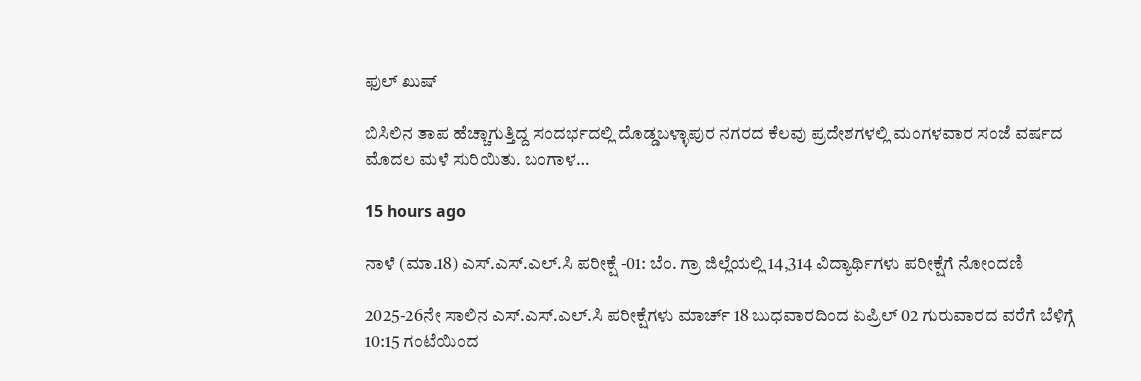ಫುಲ್ ಖುಷ್

ಬಿಸಿಲಿನ ತಾಪ ಹೆಚ್ಚಾಗುತ್ತಿದ್ದ ಸಂದರ್ಭದಲ್ಲಿ ದೊಡ್ಡಬಳ್ಳಾಪುರ ನಗರದ ಕೆಲವು ಪ್ರದೇಶಗಳಲ್ಲಿ ಮಂಗಳವಾರ ಸಂಜೆ ವರ್ಷದ ಮೊದಲ ಮಳೆ ಸುರಿಯಿತು. ಬಂಗಾಳ…

15 hours ago

ನಾಳೆ (ಮಾ.18) ಎಸ್.ಎಸ್.ಎಲ್.ಸಿ ಪರೀಕ್ಷೆ -01: ಬೆಂ. ಗ್ರಾ ಜಿಲ್ಲೆಯಲ್ಲಿ 14,314 ವಿದ್ಯಾರ್ಥಿಗಳು ಪರೀಕ್ಷೆಗೆ ನೋಂದಣಿ

2025-26ನೇ ಸಾಲಿನ ಎಸ್.ಎಸ್.ಎಲ್.ಸಿ ಪರೀಕ್ಷೆಗಳು ಮಾರ್ಚ್ 18 ಬುಧವಾರದಿಂದ ಏಪ್ರಿಲ್ 02 ಗುರುವಾರದ ವರೆಗೆ ಬೆಳಿಗ್ಗೆ 10:15 ಗಂಟೆಯಿಂದ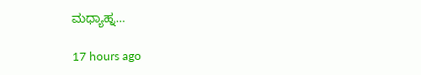ಮಧ್ಯಾಹ್ನ…

17 hours ago